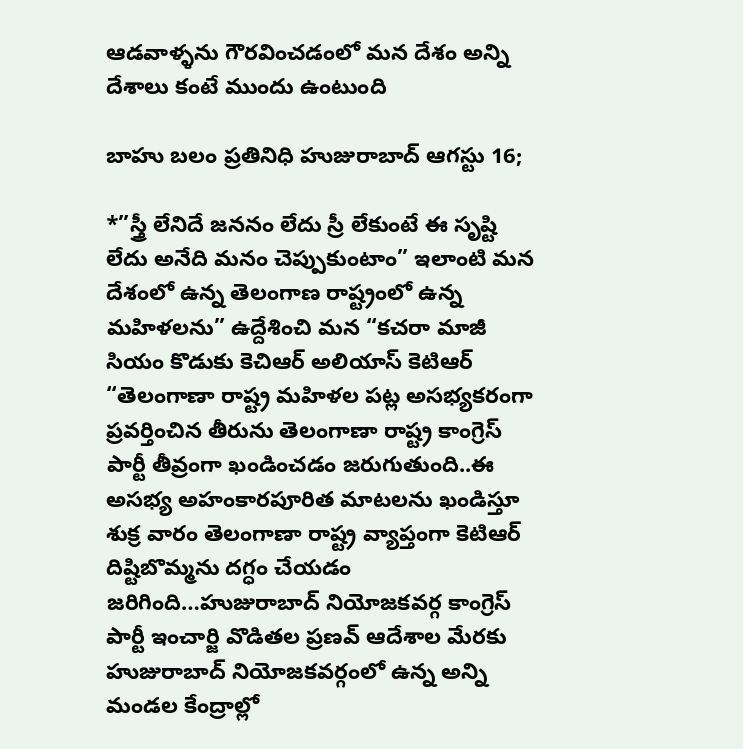ఆడవాళ్ళను గౌరవించడంలో మన దేశం అన్ని దేశాలు కంటే ముందు ఉంటుంది

బాహు బలం ప్రతినిధి హుజురాబాద్ ఆగస్టు 16;

*”స్త్రీ లేనిదే జననం లేదు స్రీ లేకుంటే ఈ సృష్టి లేదు అనేది మనం చెప్పుకుంటాం” ఇలాంటి మన దేశంలో ఉన్న తెలంగాణ రాష్ట్రంలో ఉన్న మహిళలను” ఉద్దేశించి మన “కచరా మాజీ సియం కొడుకు కెచిఆర్ అలియాస్ కెటిఆర్ “తెలంగాణా రాష్ట్ర మహిళల పట్ల అసభ్యకరంగా ప్రవర్తించిన తీరును తెలంగాణా రాష్ట్ర కాంగ్రెస్ పార్టీ తీవ్రంగా ఖండించడం జరుగుతుంది..ఈ అసభ్య అహంకారపూరిత మాటలను ఖండిస్తూ శుక్ర వారం తెలంగాణా రాష్ట్ర వ్యాప్తంగా కెటిఆర్ దిష్టిబొమ్మను దగ్ధం చేయడం జరిగింది…హుజురాబాద్ నియోజకవర్గ కాంగ్రెస్ పార్టీ ఇంచార్జి వొడితల ప్రణవ్ ఆదేశాల మేరకు హుజురాబాద్ నియోజకవర్గంలో ఉన్న అన్ని మండల కేంద్రాల్లో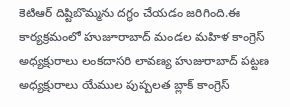కెటిఆర్ దిష్టిబొమ్మను దగ్ధం చేయడం జరిగింది.ఈ కార్యక్రమంలో హుజూరాబాద్ మండల మహిళ కాంగ్రెస్ అధ్యక్షురాలు లంకదాసరి లావణ్య హుజురాబాద్ పట్టణ అధ్యక్షురాలు యేముల పుష్పలత బ్లాక్ కాంగ్రెస్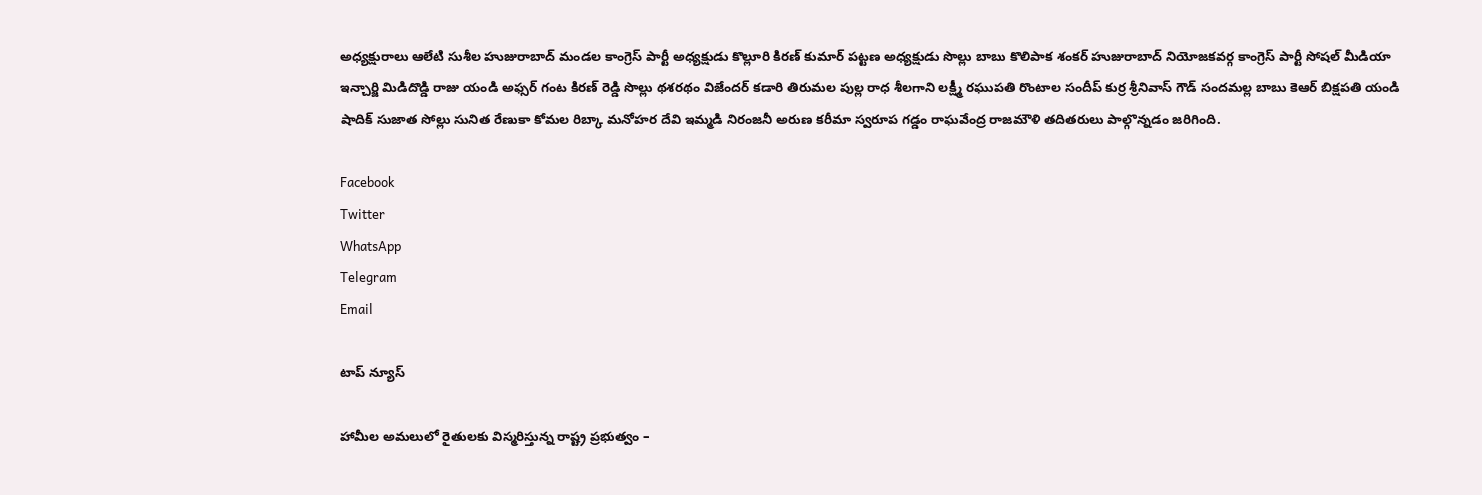అధ్యక్షురాలు ఆలేటి సుశీల హుజురాబాద్ మండల కాంగ్రెస్ పార్టీ అధ్యక్షుడు కొల్లూరి కిరణ్ కుమార్ పట్టణ అధ్యక్షుడు సొల్లు బాబు కొలిపాక శంకర్ హుజురాబాద్ నియోజకవర్గ కాంగ్రెస్ పార్టీ సోషల్ మీడియా ఇన్చార్జి మిడిదొడ్డి రాజు యండి అఫ్సర్ గంట కిరణ్ రెడ్డి సొల్లు థశరథం విజేందర్ కడారి తిరుమల పుల్ల రాధ శీలగాని లక్ష్మీ రఘుపతి రొంటాల సందీప్ కుర్ర శ్రీనివాస్ గౌడ్ సందమల్ల బాబు కెఆర్ బిక్షపతి యండి షాదిక్ సుజాత సోల్లు సునిత రేణుకా కోమల రిబ్కా మనోహర దేవి ఇమ్మడి నిరంజనీ అరుణ కరీమా స్వరూప గడ్డం రాఘవేంద్ర రాజమౌళి తదితరులు పాల్గొన్నడం జరిగింది.

Facebook
Twitter
WhatsApp
Telegram
Email

టాప్ న్యూస్

హామీల అమలులో రైతులకు విస్మరిస్తున్న రాష్ట్ర ప్రభుత్వం –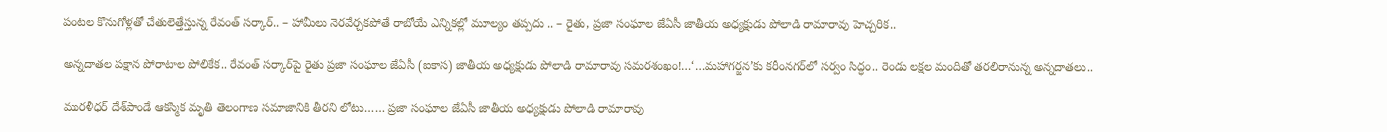పంటల కొనుగోళ్లతో చేతులెత్తేస్తున్న రేవంత్ సర్కార్.. – హామీలు నెరవేర్చకపోతే రాబోయే ఎన్నికల్లో మూల్యం తప్పదు .. – రైతు, ప్రజా సంఘాల జేఏసీ జాతీయ అధ్యక్షుడు పోలాడి రామారావు హెచ్చరిక..

అన్నదాతల పక్షాన పోరాటాల పోలికేక.. రేవంత్ సర్కార్‌పై రైతు ప్రజా సంఘాల జేఏసీ (ఐకాస) జాతీయ అధ్యక్షుడు పోలాడి రామారావు సమరశంఖం!…‘…మహాగర్జన’కు కరీంనగర్‌లో సర్వం సిద్ధం.. రెండు లక్షల మందితో తరలిరానున్న అన్నదాతలు..

మురళీధర్ దేశ్‌పాండే ఆకస్మిక మృతి తెలంగాణ సమాజానికి తీరని లోటు…… ప్రజా సంఘాల జేఏసీ జాతీయ అధ్యక్షుడు పోలాడి రామారావు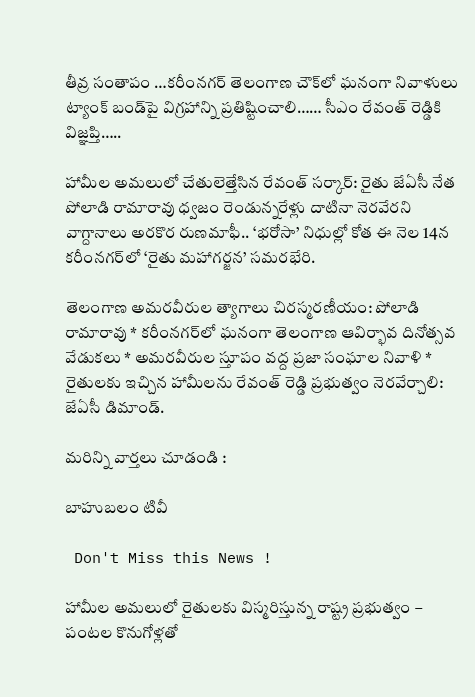తీవ్ర సంతాపం …కరీంనగర్ తెలంగాణ చౌక్‌లో ఘనంగా నివాళులు ట్యాంక్ బండ్‌పై విగ్రహాన్ని ప్రతిష్టించాలి…… సీఎం రేవంత్ రెడ్డికి విజ్ఞప్తి…..

హామీల అమలులో చేతులెత్తేసిన రేవంత్ సర్కార్: రైతు జేఏసీ నేత పోలాడి రామారావు ధ్వజం రెండున్నరేళ్లు దాటినా నెరవేరని వాగ్దానాలు అరకొర రుణమాఫీ.. ‘భరోసా’ నిధుల్లో కోత ఈ నెల 14న కరీంనగర్‌లో ‘రైతు మహాగర్జన’ సమరభేరి.

తెలంగాణ అమరవీరుల త్యాగాలు చిరస్మరణీయం: పోలాడి రామారావు * కరీంనగర్‌లో ఘనంగా తెలంగాణ ఆవిర్భావ దినోత్సవ వేడుకలు * అమరవీరుల స్తూపం వద్ద ప్రజా సంఘాల నివాళి * రైతులకు ఇచ్చిన హామీలను రేవంత్ రెడ్డి ప్రభుత్వం నెరవేర్చాలి: జేఏసీ డిమాండ్.

మరిన్ని వార్తలు చూడండి :

బాహుబలం టివీ

 Don't Miss this News !

హామీల అమలులో రైతులకు విస్మరిస్తున్న రాష్ట్ర ప్రభుత్వం – పంటల కొనుగోళ్లతో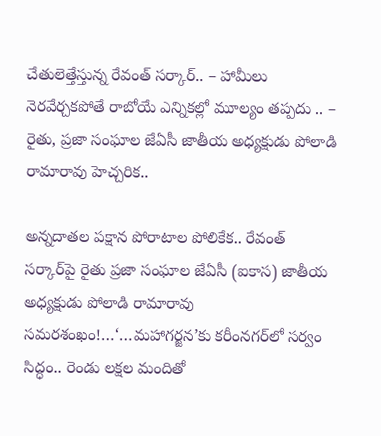చేతులెత్తేస్తున్న రేవంత్ సర్కార్.. – హామీలు నెరవేర్చకపోతే రాబోయే ఎన్నికల్లో మూల్యం తప్పదు .. – రైతు, ప్రజా సంఘాల జేఏసీ జాతీయ అధ్యక్షుడు పోలాడి రామారావు హెచ్చరిక..

అన్నదాతల పక్షాన పోరాటాల పోలికేక.. రేవంత్ సర్కార్‌పై రైతు ప్రజా సంఘాల జేఏసీ (ఐకాస) జాతీయ అధ్యక్షుడు పోలాడి రామారావు సమరశంఖం!…‘…మహాగర్జన’కు కరీంనగర్‌లో సర్వం సిద్ధం.. రెండు లక్షల మందితో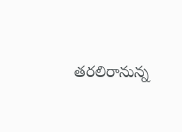తరలిరానున్న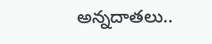అన్నదాతలు..